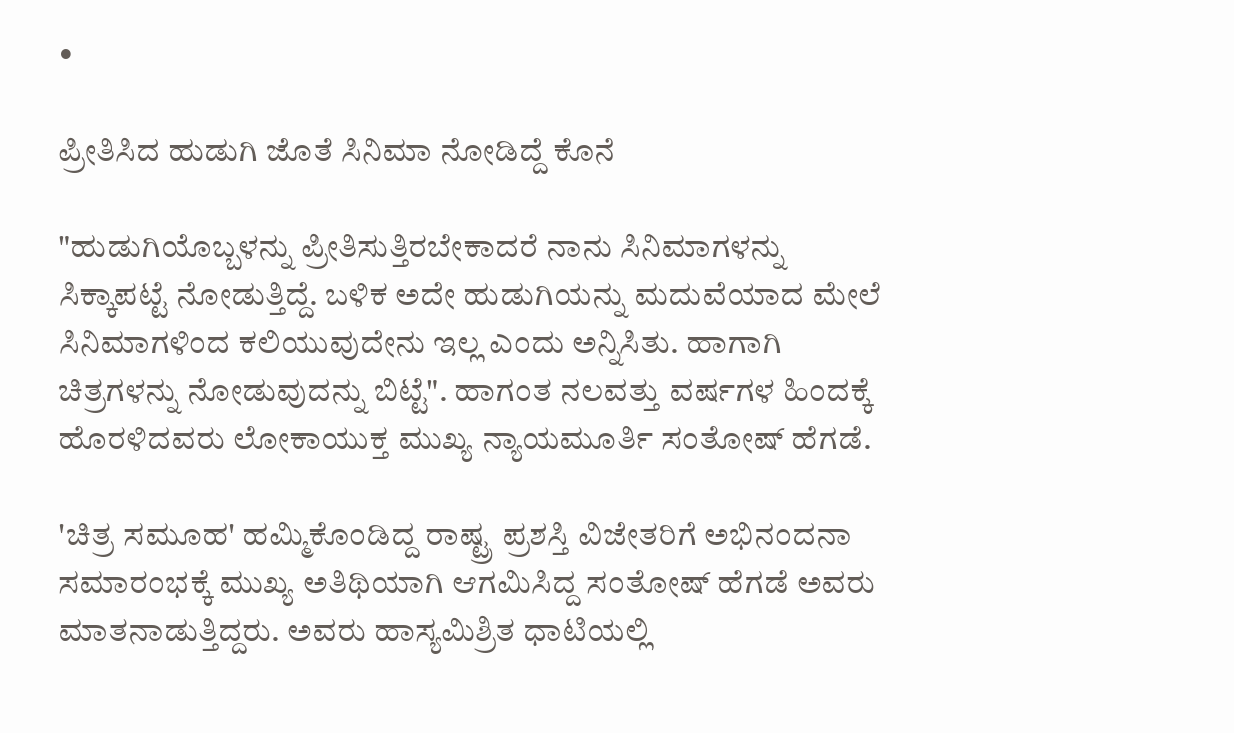•

ಪ್ರೀತಿಸಿದ ಹುಡುಗಿ ಜೊತೆ ಸಿನಿಮಾ ನೋಡಿದ್ದೆ ಕೊನೆ

"ಹುಡುಗಿಯೊಬ್ಬಳನ್ನು ಪ್ರೀತಿಸುತ್ತಿರಬೇಕಾದರೆ ನಾನು ಸಿನಿಮಾಗಳನ್ನು ಸಿಕ್ಕಾಪಟ್ಟೆ ನೋಡುತ್ತಿದ್ದೆ. ಬಳಿಕ ಅದೇ ಹುಡುಗಿಯನ್ನು ಮದುವೆಯಾದ ಮೇಲೆ ಸಿನಿಮಾಗಳಿಂದ ಕಲಿಯುವುದೇನು ಇಲ್ಲ ಎಂದು ಅನ್ನಿಸಿತು. ಹಾಗಾಗಿ ಚಿತ್ರಗಳನ್ನು ನೋಡುವುದನ್ನು ಬಿಟ್ಟೆ". ಹಾಗಂತ ನಲವತ್ತು ವರ್ಷಗಳ ಹಿಂದಕ್ಕೆ ಹೊರಳಿದವರು ಲೋಕಾಯುಕ್ತ ಮುಖ್ಯ ನ್ಯಾಯಮೂರ್ತಿ ಸಂತೋಷ್ ಹೆಗಡೆ.

'ಚಿತ್ರ ಸಮೂಹ' ಹಮ್ಮಿಕೊಂಡಿದ್ದ ರಾಷ್ಟ್ರ ಪ್ರಶಸ್ತಿ ವಿಜೇತರಿಗೆ ಅಭಿನಂದನಾ ಸಮಾರಂಭಕ್ಕೆ ಮುಖ್ಯ ಅತಿಥಿಯಾಗಿ ಆಗಮಿಸಿದ್ದ ಸಂತೋಷ್ ಹೆಗಡೆ ಅವರು ಮಾತನಾಡುತ್ತಿದ್ದರು. ಅವರು ಹಾಸ್ಯಮಿಶ್ರಿತ ಧಾಟಿಯಲ್ಲಿ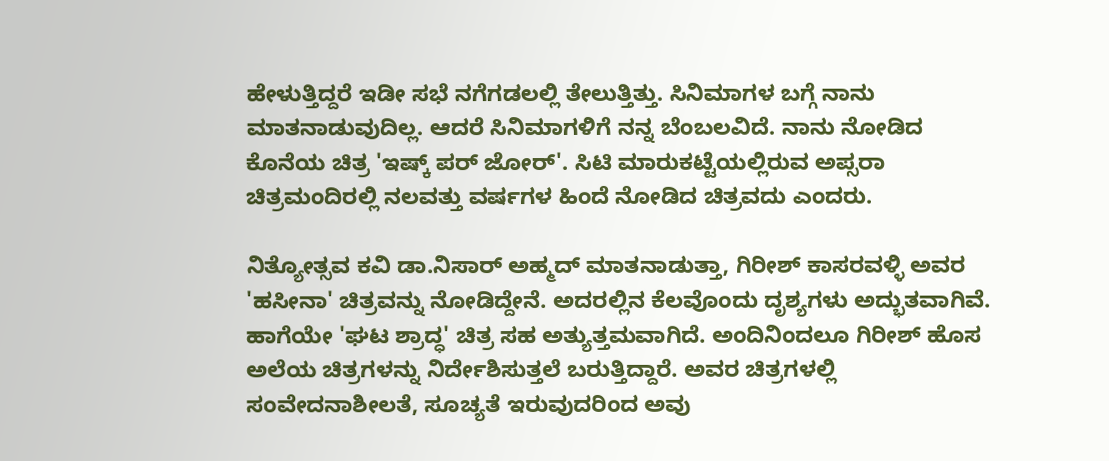ಹೇಳುತ್ತಿದ್ದರೆ ಇಡೀ ಸಭೆ ನಗೆಗಡಲಲ್ಲಿ ತೇಲುತ್ತಿತ್ತು. ಸಿನಿಮಾಗಳ ಬಗ್ಗೆ ನಾನು ಮಾತನಾಡುವುದಿಲ್ಲ. ಆದರೆ ಸಿನಿಮಾಗಳಿಗೆ ನನ್ನ ಬೆಂಬಲವಿದೆ. ನಾನು ನೋಡಿದ ಕೊನೆಯ ಚಿತ್ರ 'ಇಷ್ಕ್ ಪರ್ ಜೋರ್'. ಸಿಟಿ ಮಾರುಕಟ್ಟೆಯಲ್ಲಿರುವ ಅಪ್ಸರಾ ಚಿತ್ರಮಂದಿರಲ್ಲಿ ನಲವತ್ತು ವರ್ಷಗಳ ಹಿಂದೆ ನೋಡಿದ ಚಿತ್ರವದು ಎಂದರು.

ನಿತ್ಯೋತ್ಸವ ಕವಿ ಡಾ.ನಿಸಾರ್ ಅಹ್ಮದ್ ಮಾತನಾಡುತ್ತಾ, ಗಿರೀಶ್ ಕಾಸರವಳ್ಳಿ ಅವರ 'ಹಸೀನಾ' ಚಿತ್ರವನ್ನು ನೋಡಿದ್ದೇನೆ. ಅದರಲ್ಲಿನ ಕೆಲವೊಂದು ದೃಶ್ಯಗಳು ಅದ್ಭುತವಾಗಿವೆ. ಹಾಗೆಯೇ 'ಘಟ ಶ್ರಾದ್ಧ' ಚಿತ್ರ ಸಹ ಅತ್ಯುತ್ತಮವಾಗಿದೆ. ಅಂದಿನಿಂದಲೂ ಗಿರೀಶ್ ಹೊಸ ಅಲೆಯ ಚಿತ್ರಗಳನ್ನು ನಿರ್ದೇಶಿಸುತ್ತಲೆ ಬರುತ್ತಿದ್ದಾರೆ. ಅವರ ಚಿತ್ರಗಳಲ್ಲಿ ಸಂವೇದನಾಶೀಲತೆ, ಸೂಚ್ಯತೆ ಇರುವುದರಿಂದ ಅವು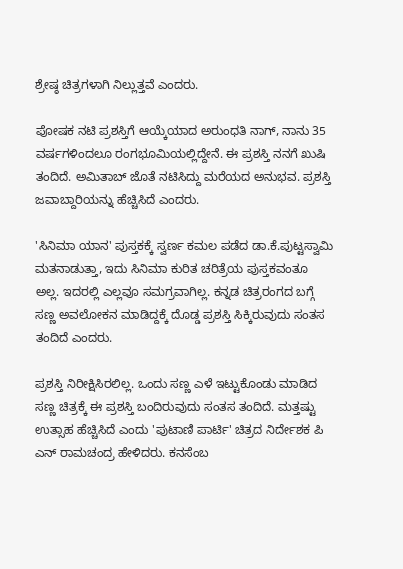ಶ್ರೇಷ್ಠ ಚಿತ್ರಗಳಾಗಿ ನಿಲ್ಲುತ್ತವೆ ಎಂದರು.

ಪೋಷಕ ನಟಿ ಪ್ರಶಸ್ತಿಗೆ ಆಯ್ಕೆಯಾದ ಅರುಂಧತಿ ನಾಗ್, ನಾನು 35 ವರ್ಷಗಳಿಂದಲೂ ರಂಗಭೂಮಿಯಲ್ಲಿದ್ದೇನೆ. ಈ ಪ್ರಶಸ್ತಿ ನನಗೆ ಖುಷಿ ತಂದಿದೆ. ಅಮಿತಾಬ್ ಜೊತೆ ನಟಿಸಿದ್ದು ಮರೆಯದ ಅನುಭವ. ಪ್ರಶಸ್ತಿ ಜವಾಬ್ದಾರಿಯನ್ನು ಹೆಚ್ಚಿಸಿದೆ ಎಂದರು.

'ಸಿನಿಮಾ ಯಾನ' ಪುಸ್ತಕಕ್ಕೆ ಸ್ವರ್ಣ ಕಮಲ ಪಡೆದ ಡಾ.ಕೆ.ಪುಟ್ಟಸ್ವಾಮಿ ಮತನಾಡುತ್ತಾ, ಇದು ಸಿನಿಮಾ ಕುರಿತ ಚರಿತ್ರೆಯ ಪುಸ್ತಕವಂತೂ ಅಲ್ಲ. ಇದರಲ್ಲಿ ಎಲ್ಲವೂ ಸಮಗ್ರವಾಗಿಲ್ಲ. ಕನ್ನಡ ಚಿತ್ರರಂಗದ ಬಗ್ಗೆ ಸಣ್ಣ ಅವಲೋಕನ ಮಾಡಿದ್ದಕ್ಕೆ ದೊಡ್ಡ ಪ್ರಶಸ್ತಿ ಸಿಕ್ಕಿರುವುದು ಸಂತಸ ತಂದಿದೆ ಎಂದರು.

ಪ್ರಶಸ್ತಿ ನಿರೀಕ್ಷಿಸಿರಲಿಲ್ಲ. ಒಂದು ಸಣ್ಣ ಎಳೆ ಇಟ್ಟುಕೊಂಡು ಮಾಡಿದ ಸಣ್ಣ ಚಿತ್ರಕ್ಕೆ ಈ ಪ್ರಶಸ್ತಿ ಬಂದಿರುವುದು ಸಂತಸ ತಂದಿದೆ. ಮತ್ತಷ್ಟು ಉತ್ಸಾಹ ಹೆಚ್ಚಿಸಿದೆ ಎಂದು 'ಪುಟಾಣಿ ಪಾರ್ಟಿ' ಚಿತ್ರದ ನಿರ್ದೇಶಕ ಪಿ ಎನ್ ರಾಮಚಂದ್ರ ಹೇಳಿದರು. ಕನಸೆಂಬ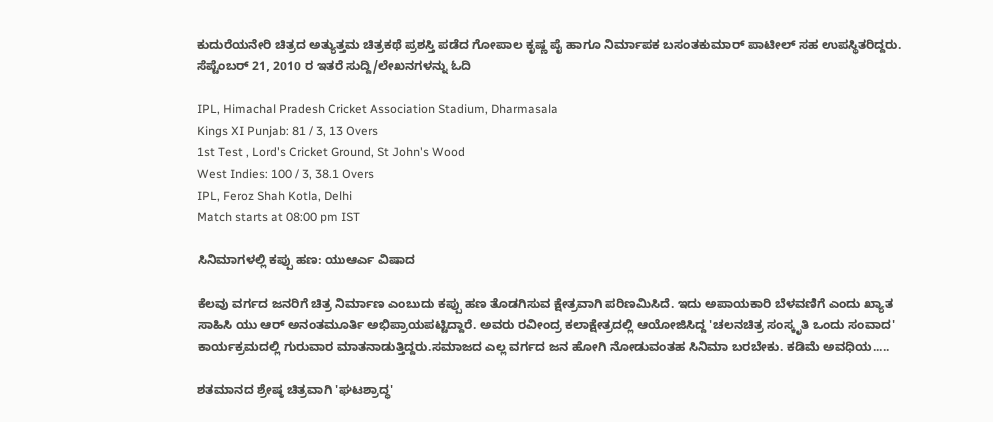ಕುದುರೆಯನೇರಿ ಚಿತ್ರದ ಅತ್ಯುತ್ತಮ ಚಿತ್ರಕಥೆ ಪ್ರಶಸ್ತಿ ಪಡೆದ ಗೋಪಾಲ ಕೃಷ್ಣ ಪೈ ಹಾಗೂ ನಿರ್ಮಾಪಕ ಬಸಂತಕುಮಾರ್ ಪಾಟೀಲ್ ಸಹ ಉಪಸ್ಥಿತರಿದ್ದರು.
ಸೆಪ್ಟೆಂಬರ್ 21, 2010 ರ ಇತರೆ ಸುದ್ದಿ/ಲೇಖನಗಳನ್ನು ಓದಿ

IPL, Himachal Pradesh Cricket Association Stadium, Dharmasala
Kings XI Punjab: 81 / 3, 13 Overs
1st Test , Lord's Cricket Ground, St John's Wood
West Indies: 100 / 3, 38.1 Overs
IPL, Feroz Shah Kotla, Delhi
Match starts at 08:00 pm IST

ಸಿನಿಮಾಗಳಲ್ಲಿ ಕಪ್ಪು ಹಣ: ಯುಆರ್ಎ ವಿಷಾದ

ಕೆಲವು ವರ್ಗದ ಜನರಿಗೆ ಚಿತ್ರ ನಿರ್ಮಾಣ ಎಂಬುದು ಕಪ್ಪು ಹಣ ತೊಡಗಿಸುವ ಕ್ಷೇತ್ರವಾಗಿ ಪರಿಣಮಿಸಿದೆ. ಇದು ಅಪಾಯಕಾರಿ ಬೆಳವಣಿಗೆ ಎಂದು ಖ್ಯಾತ ಸಾಹಿಸಿ ಯು ಆರ್ ಅನಂತಮೂರ್ತಿ ಅಭಿಪ್ರಾಯಪಟ್ಟಿದ್ದಾರೆ. ಅವರು ರವೀಂದ್ರ ಕಲಾಕ್ಷೇತ್ರದಲ್ಲಿ ಆಯೋಜಿಸಿದ್ದ 'ಚಲನಚಿತ್ರ ಸಂಸ್ಕೃತಿ ಒಂದು ಸಂವಾದ' ಕಾರ್ಯಕ್ರಮದಲ್ಲಿ ಗುರುವಾರ ಮಾತನಾಡುತ್ತಿದ್ದರು.ಸಮಾಜದ ಎಲ್ಲ ವರ್ಗದ ಜನ ಹೋಗಿ ನೋಡುವಂತಹ ಸಿನಿಮಾ ಬರಬೇಕು. ಕಡಿಮೆ ಅವಧಿಯ.....

ಶತಮಾನದ ಶ್ರೇಷ್ಠ ಚಿತ್ರವಾಗಿ 'ಘಟಶ್ರಾದ್ಧ'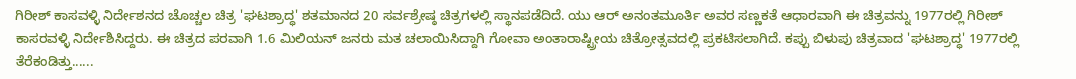ಗಿರೀಶ್ ಕಾಸವಳ್ಳಿ ನಿರ್ದೇಶನದ ಚೊಚ್ಚಲ ಚಿತ್ರ 'ಘಟಶ್ರಾದ್ಧ' ಶತಮಾನದ 20 ಸರ್ವಶ್ರೇಷ್ಠ ಚಿತ್ರಗಳಲ್ಲಿ ಸ್ಥಾನಪಡೆದಿದೆ. ಯು ಆರ್ ಅನಂತಮೂರ್ತಿ ಅವರ ಸಣ್ಣಕತೆ ಆಧಾರವಾಗಿ ಈ ಚಿತ್ರವನ್ನು 1977ರಲ್ಲಿ ಗಿರೀಶ್ ಕಾಸರವಳ್ಳಿ ನಿರ್ದೇಶಿಸಿದ್ದರು. ಈ ಚಿತ್ರದ ಪರವಾಗಿ 1.6 ಮಿಲಿಯನ್ ಜನರು ಮತ ಚಲಾಯಿಸಿದ್ದಾಗಿ ಗೋವಾ ಅಂತಾರಾಷ್ಟ್ರೀಯ ಚಿತ್ರೋತ್ಸವದಲ್ಲಿ ಪ್ರಕಟಿಸಲಾಗಿದೆ. ಕಪ್ಪು ಬಿಳುಪು ಚಿತ್ರವಾದ 'ಘಟಶ್ರಾದ್ಧ' 1977ರಲ್ಲಿ ತೆರೆಕಂಡಿತ್ತು......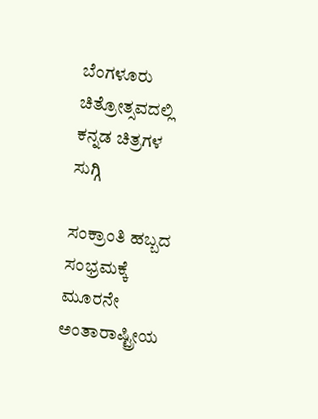ಬೆಂಗಳೂರು ಚಿತ್ರೋತ್ಸವದಲ್ಲಿ ಕನ್ನಡ ಚಿತ್ರಗಳ ಸುಗ್ಗಿ

ಸಂಕ್ರಾಂತಿ ಹಬ್ಬದ ಸಂಭ್ರಮಕ್ಕೆ ಮೂರನೇ ಅಂತಾರಾಷ್ಟ್ರೀಯ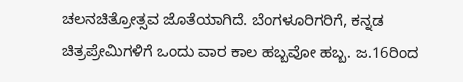ಚಲನಚಿತ್ರೋತ್ಸವ ಜೊತೆಯಾಗಿದೆ. ಬೆಂಗಳೂರಿಗರಿಗೆ, ಕನ್ನಡ ಚಿತ್ರಪ್ರೇಮಿಗಳಿಗೆ ಒಂದು ವಾರ ಕಾಲ ಹಬ್ಬವೋ ಹಬ್ಬ. ಜ.16ರಿಂದ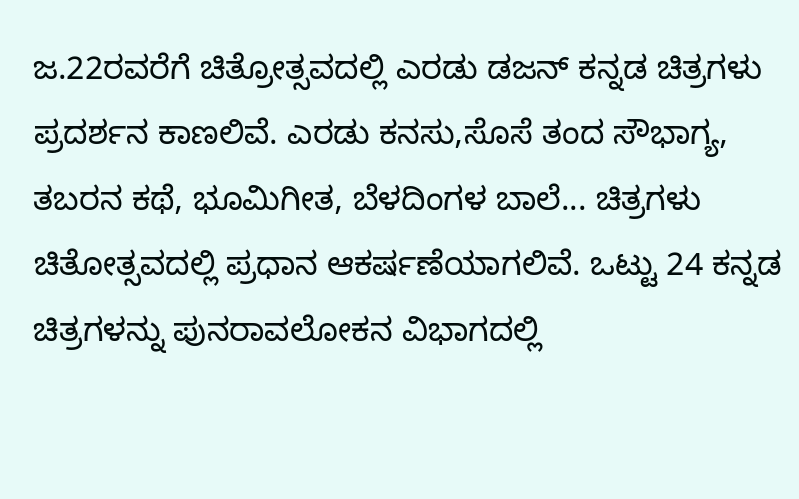ಜ.22ರವರೆಗೆ ಚಿತ್ರೋತ್ಸವದಲ್ಲಿ ಎರಡು ಡಜನ್ ಕನ್ನಡ ಚಿತ್ರಗಳು ಪ್ರದರ್ಶನ ಕಾಣಲಿವೆ. ಎರಡು ಕನಸು,ಸೊಸೆ ತಂದ ಸೌಭಾಗ್ಯ, ತಬರನ ಕಥೆ, ಭೂಮಿಗೀತ, ಬೆಳದಿಂಗಳ ಬಾಲೆ... ಚಿತ್ರಗಳು ಚಿತೋತ್ಸವದಲ್ಲಿ ಪ್ರಧಾನ ಆಕರ್ಷಣೆಯಾಗಲಿವೆ. ಒಟ್ಟು 24 ಕನ್ನಡ ಚಿತ್ರಗಳನ್ನು ಪುನರಾವಲೋಕನ ವಿಭಾಗದಲ್ಲಿ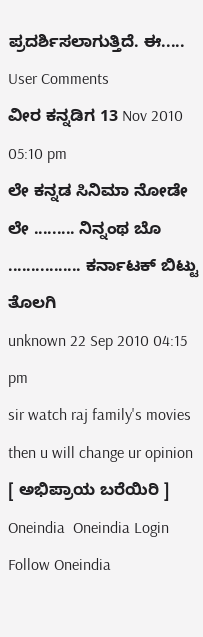ಪ್ರದರ್ಶಿಸಲಾಗುತ್ತಿದೆ. ಈ.....
User Comments
ವೀರ ಕನ್ನಡಿಗ 13 Nov 2010 05:10 pm
ಲೇ ಕನ್ನಡ ಸಿನಿಮಾ ನೋಡೇ ಲೇ ......... ನಿನ್ನಂಥ ಬೊ ................ ಕರ್ನಾಟಕ್ ಬಿಟ್ಟು ತೊಲಗಿ
unknown 22 Sep 2010 04:15 pm
sir watch raj family's movies then u will change ur opinion
[ ಅಭಿಪ್ರಾಯ ಬರೆಯಿರಿ ]
Oneindia  Oneindia Login
Follow Oneindia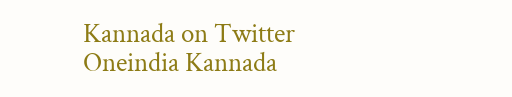Kannada on Twitter
Oneindia Kannada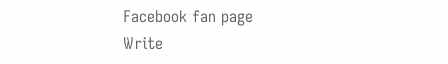Facebook fan page
Write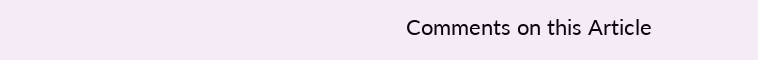Comments on this Article